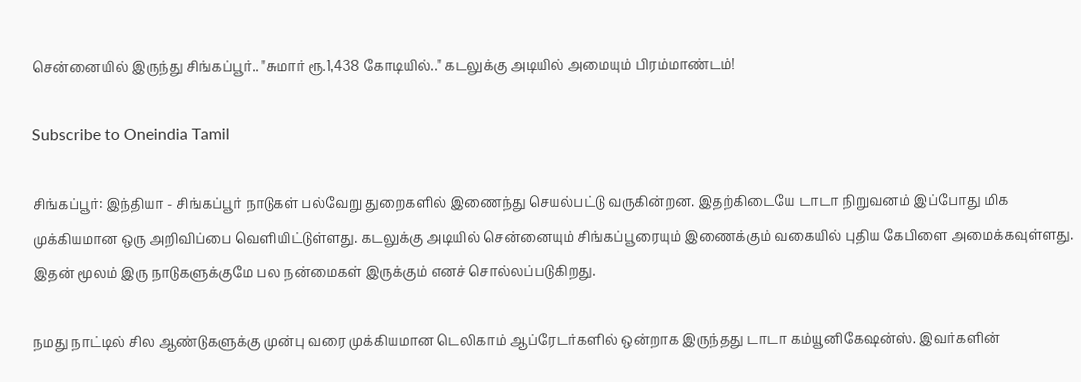சென்னையில் இருந்து சிங்கப்பூர்.. "சுமார் ரூ.1,438 கோடியில்.." கடலுக்கு அடியில் அமையும் பிரம்மாண்டம்!

Subscribe to Oneindia Tamil

சிங்கப்பூர்: இந்தியா - சிங்கப்பூர் நாடுகள் பல்வேறு துறைகளில் இணைந்து செயல்பட்டு வருகின்றன. இதற்கிடையே டாடா நிறுவனம் இப்போது மிக முக்கியமான ஒரு அறிவிப்பை வெளியிட்டுள்ளது. கடலுக்கு அடியில் சென்னையும் சிங்கப்பூரையும் இணைக்கும் வகையில் புதிய கேபிளை அமைக்கவுள்ளது. இதன் மூலம் இரு நாடுகளுக்குமே பல நன்மைகள் இருக்கும் எனச் சொல்லப்படுகிறது.

நமது நாட்டில் சில ஆண்டுகளுக்கு முன்பு வரை முக்கியமான டெலிகாம் ஆப்ரேடர்களில் ஒன்றாக இருந்தது டாடா கம்யூனிகேஷன்ஸ். இவர்களின்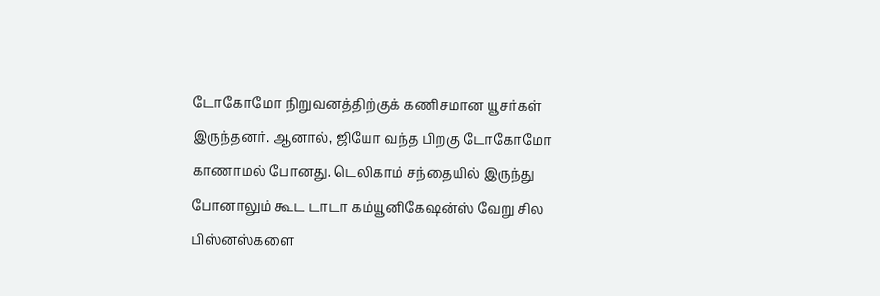டோகோமோ நிறுவனத்திற்குக் கணிசமான யூசர்கள் இருந்தனர். ஆனால், ஜியோ வந்த பிறகு டோகோமோ காணாமல் போனது. டெலிகாம் சந்தையில் இருந்து போனாலும் கூட டாடா கம்யூனிகேஷன்ஸ் வேறு சில பிஸ்னஸ்களை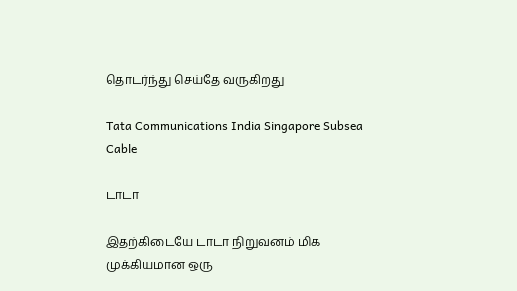தொடர்ந்து செய்தே வருகிறது

Tata Communications India Singapore Subsea Cable

டாடா

இதற்கிடையே டாடா நிறுவனம் மிக முக்கியமான ஒரு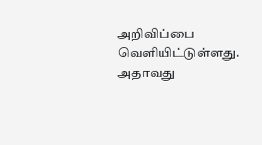அறிவிப்பை வெளியிட்டுள்ளது. அதாவது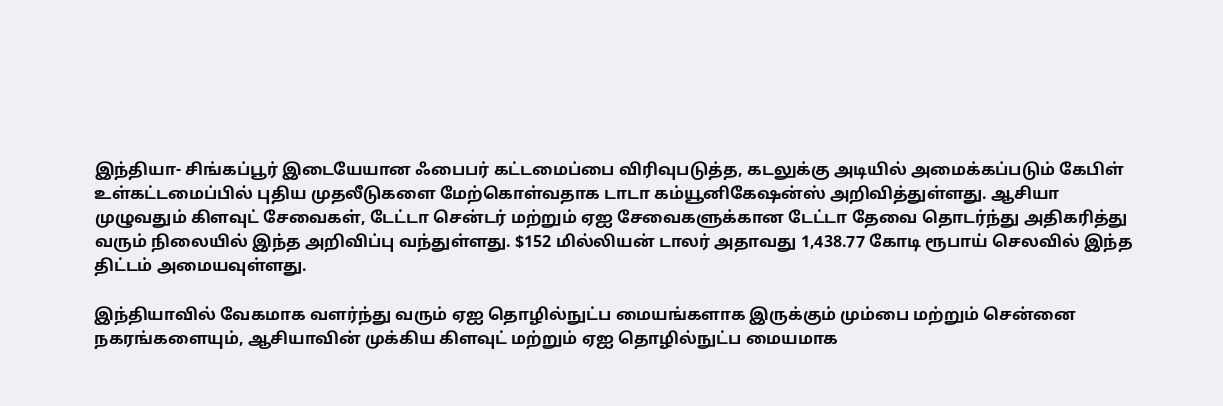இந்தியா- சிங்கப்பூர் இடையேயான ஃபைபர் கட்டமைப்பை விரிவுபடுத்த, கடலுக்கு அடியில் அமைக்கப்படும் கேபிள் உள்கட்டமைப்பில் புதிய முதலீடுகளை மேற்கொள்வதாக டாடா கம்யூனிகேஷன்ஸ் அறிவித்துள்ளது. ஆசியா முழுவதும் கிளவுட் சேவைகள், டேட்டா சென்டர் மற்றும் ஏஐ சேவைகளுக்கான டேட்டா தேவை தொடர்ந்து அதிகரித்து வரும் நிலையில் இந்த அறிவிப்பு வந்துள்ளது. $152 மில்லியன் டாலர் அதாவது 1,438.77 கோடி ரூபாய் செலவில் இந்த திட்டம் அமையவுள்ளது.

இந்தியாவில் வேகமாக வளர்ந்து வரும் ஏஐ தொழில்நுட்ப மையங்களாக இருக்கும் மும்பை மற்றும் சென்னை நகரங்களையும், ஆசியாவின் முக்கிய கிளவுட் மற்றும் ஏஐ தொழில்நுட்ப மையமாக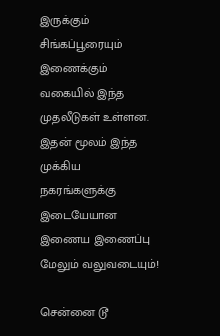இருக்கும் சிங்கப்பூரையும் இணைக்கும் வகையில் இந்த முதலீடுகள் உள்ளன. இதன் மூலம் இந்த முக்கிய நகரங்களுக்கு இடையேயான இணைய இணைப்பு மேலும் வலுவடையும்!

சென்னை டூ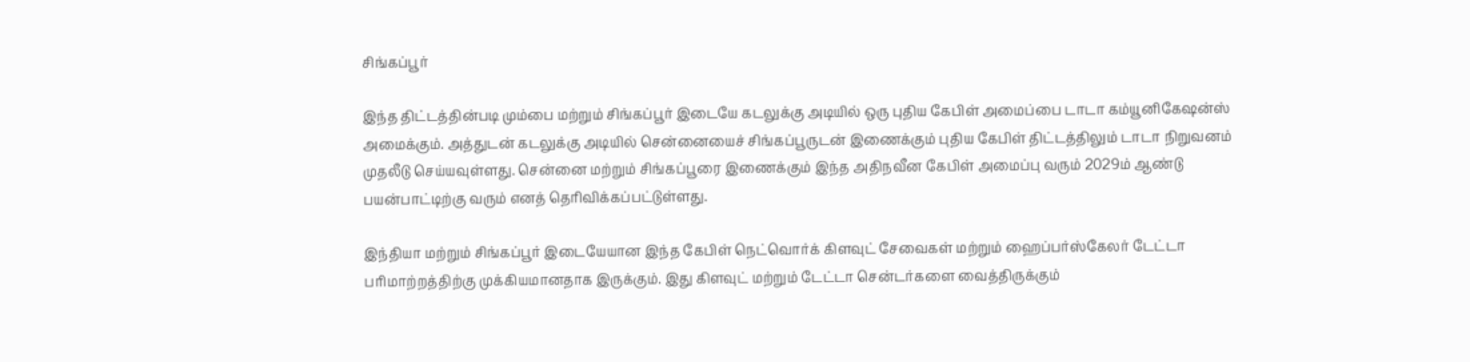சிங்கப்பூர்

இந்த திட்டத்தின்படி மும்பை மற்றும் சிங்கப்பூர் இடையே கடலுக்கு அடியில் ஒரு புதிய கேபிள் அமைப்பை டாடா கம்யூனிகேஷன்ஸ் அமைக்கும். அத்துடன் கடலுக்கு அடியில் சென்னையைச் சிங்கப்பூருடன் இணைக்கும் புதிய கேபிள் திட்டத்திலும் டாடா நிறுவனம் முதலீடு செய்யவுள்ளது. சென்னை மற்றும் சிங்கப்பூரை இணைக்கும் இந்த அதிநவீன கேபிள் அமைப்பு வரும் 2029ம் ஆண்டு பயன்பாட்டிற்கு வரும் எனத் தெரிவிக்கப்பட்டுள்ளது.

இந்தியா மற்றும் சிங்கப்பூர் இடையேயான இந்த கேபிள் நெட்வொர்க் கிளவுட் சேவைகள் மற்றும் ஹைப்பர்ஸ்கேலர் டேட்டா பரிமாற்றத்திற்கு முக்கியமானதாக இருக்கும். இது கிளவுட் மற்றும் டேட்டா சென்டர்களை வைத்திருக்கும்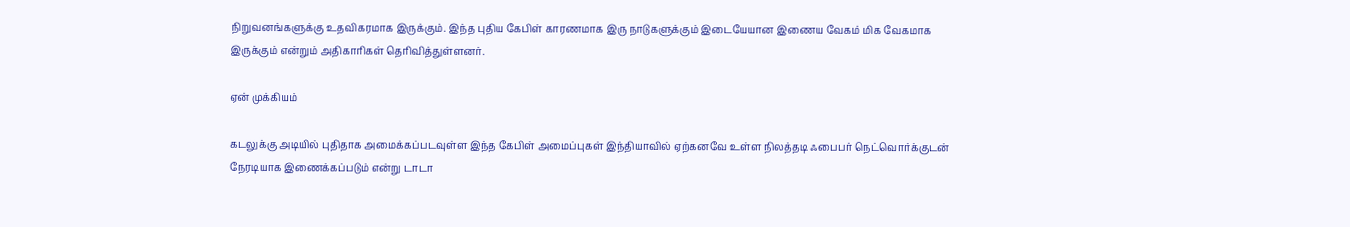நிறுவனங்களுக்கு உதவிகரமாக இருக்கும். இந்த புதிய கேபிள் காரணமாக இரு நாடுகளுக்கும் இடையேயான இணைய வேகம் மிக வேகமாக இருக்கும் என்றும் அதிகாரிகள் தெரிவித்துள்ளனர்.

ஏன் முக்கியம்

கடலுக்கு அடியில் புதிதாக அமைக்கப்படவுள்ள இந்த கேபிள் அமைப்புகள் இந்தியாவில் ஏற்கனவே உள்ள நிலத்தடி ஃபைபர் நெட்வொர்க்குடன் நேரடியாக இணைக்கப்படும் என்று டாடா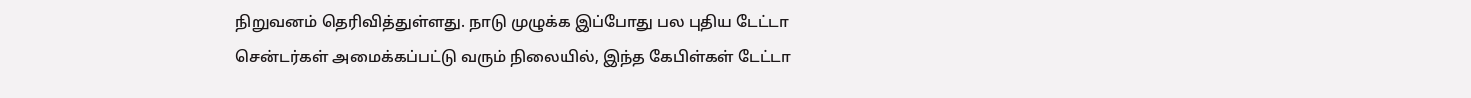நிறுவனம் தெரிவித்துள்ளது. நாடு முழுக்க இப்போது பல புதிய டேட்டா சென்டர்கள் அமைக்கப்பட்டு வரும் நிலையில், இந்த கேபிள்கள் டேட்டா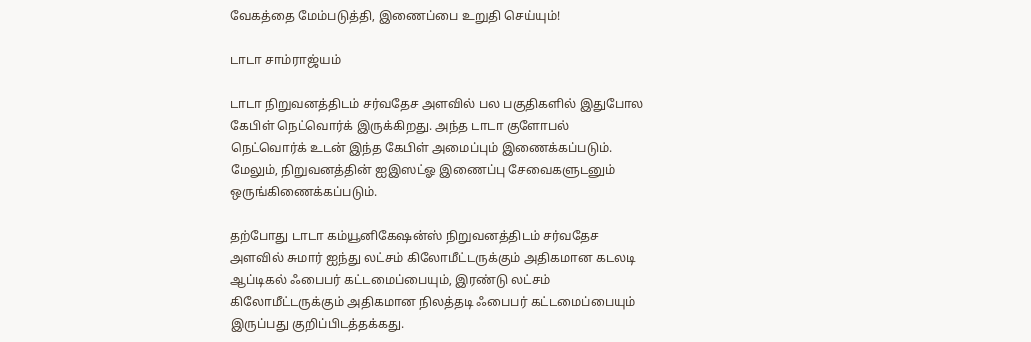வேகத்தை மேம்படுத்தி, இணைப்பை உறுதி செய்யும்!

டாடா சாம்ராஜ்யம்

டாடா நிறுவனத்திடம் சர்வதேச அளவில் பல பகுதிகளில் இதுபோல கேபிள் நெட்வொர்க் இருக்கிறது. அந்த டாடா குளோபல் நெட்வொர்க் உடன் இந்த கேபிள் அமைப்பும் இணைக்கப்படும். மேலும், நிறுவனத்தின் ஐஇஸட்ஓ இணைப்பு சேவைகளுடனும் ஒருங்கிணைக்கப்படும்.

தற்போது டாடா கம்யூனிகேஷன்ஸ் நிறுவனத்திடம் சர்வதேச அளவில் சுமார் ஐந்து லட்சம் கிலோமீட்டருக்கும் அதிகமான கடலடி ஆப்டிகல் ஃபைபர் கட்டமைப்பையும், இரண்டு லட்சம் கிலோமீட்டருக்கும் அதிகமான நிலத்தடி ஃபைபர் கட்டமைப்பையும் இருப்பது குறிப்பிடத்தக்கது.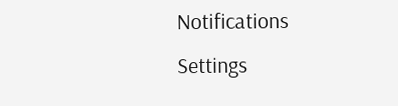Notifications
Settings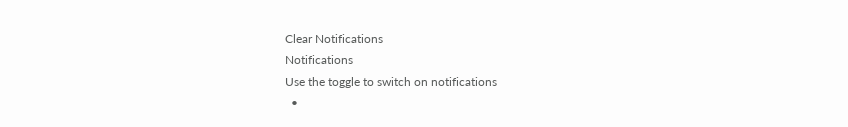Clear Notifications
Notifications
Use the toggle to switch on notifications
  •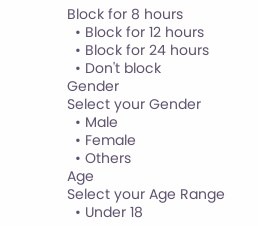Block for 8 hours
  • Block for 12 hours
  • Block for 24 hours
  • Don't block
Gender
Select your Gender
  • Male
  • Female
  • Others
Age
Select your Age Range
  • Under 18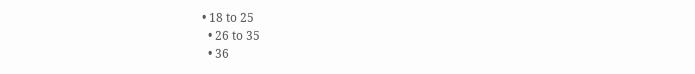• 18 to 25
  • 26 to 35
  • 36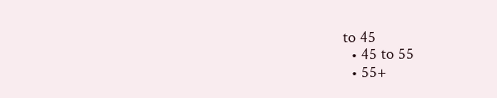to 45
  • 45 to 55
  • 55+